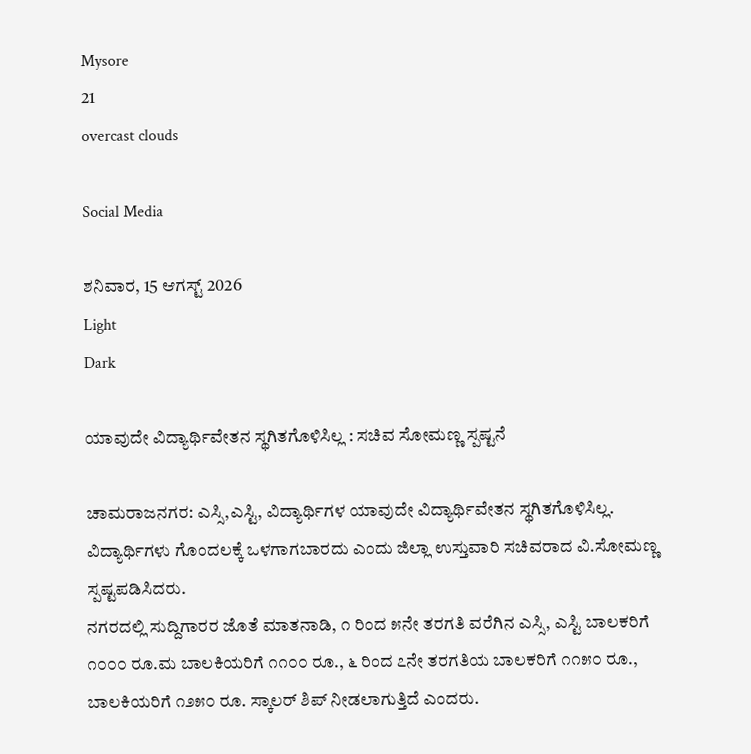Mysore
21
overcast clouds

Social Media

ಶನಿವಾರ, 15 ಆಗಸ್ಟ್ 2026
Light
Dark

ಯಾವುದೇ ವಿದ್ಯಾರ್ಥಿವೇತನ ಸ್ಥಗಿತಗೊಳಿಸಿಲ್ಲ : ಸಚಿವ ಸೋಮಣ್ಣ ಸ್ಪಷ್ಟನೆ

ಚಾಮರಾಜನಗರ: ಎಸ್ಸಿ,ಎಸ್ಟಿ, ವಿದ್ಯಾರ್ಥಿಗಳ ಯಾವುದೇ ವಿದ್ಯಾರ್ಥಿವೇತನ ಸ್ಥಗಿತಗೊಳಿಸಿಲ್ಲ. ವಿದ್ಯಾರ್ಥಿಗಳು ಗೊಂದಲಕ್ಕೆ ಒಳಗಾಗಬಾರದು ಎಂದು ಜಿಲ್ಲಾ ಉಸ್ತುವಾರಿ ಸಚಿವರಾದ ವಿ.ಸೋಮಣ್ಣ ಸ್ಪಷ್ಟಪಡಿಸಿದರು.
ನಗರದಲ್ಲಿ ಸುದ್ದಿಗಾರರ ಜೊತೆ ಮಾತನಾಡಿ, ೧ ರಿಂದ ೫ನೇ ತರಗತಿ ವರೆಗಿನ ಎಸ್ಸಿ, ಎಸ್ಟಿ ಬಾಲಕರಿಗೆ ೧೦೦೦ ರೂ.ಮ ಬಾಲಕಿಯರಿಗೆ ೧೧೦೦ ರೂ., ೬ ರಿಂದ ೭ನೇ ತರಗತಿಯ ಬಾಲಕರಿಗೆ ೧೧೫೦ ರೂ., ಬಾಲಕಿಯರಿಗೆ ೧೨೫೦ ರೂ. ಸ್ಕಾಲರ್ ಶಿಪ್ ನೀಡಲಾಗುತ್ತಿದೆ ಎಂದರು.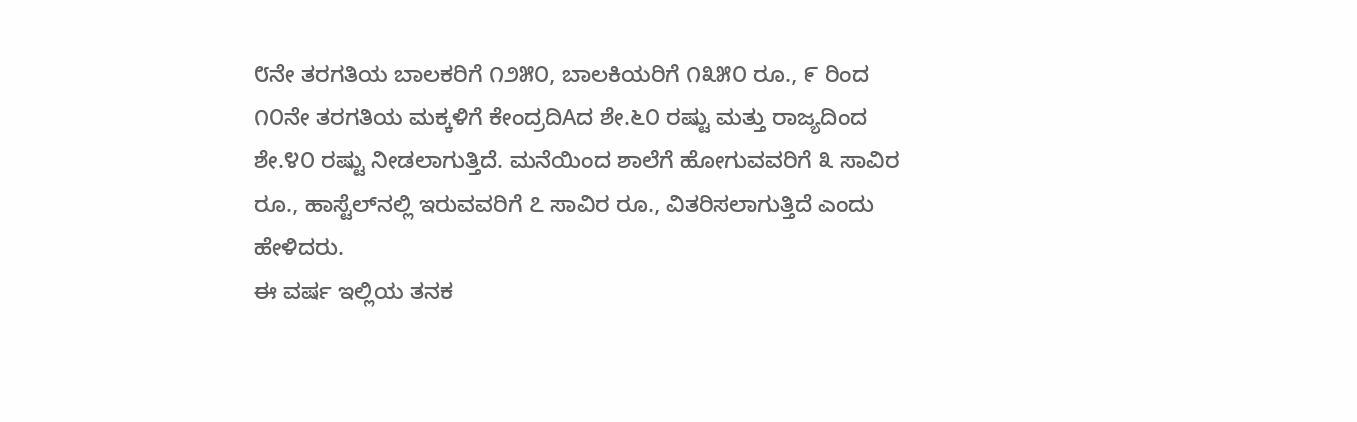೮ನೇ ತರಗತಿಯ ಬಾಲಕರಿಗೆ ೧೨೫೦, ಬಾಲಕಿಯರಿಗೆ ೧೩೫೦ ರೂ., ೯ ರಿಂದ ೧೦ನೇ ತರಗತಿಯ ಮಕ್ಕಳಿಗೆ ಕೇಂದ್ರದಿAದ ಶೇ.೬೦ ರಷ್ಟು ಮತ್ತು ರಾಜ್ಯದಿಂದ ಶೇ.೪೦ ರಷ್ಟು ನೀಡಲಾಗುತ್ತಿದೆ. ಮನೆಯಿಂದ ಶಾಲೆಗೆ ಹೋಗುವವರಿಗೆ ೩ ಸಾವಿರ ರೂ., ಹಾಸ್ಟೆಲ್‌ನಲ್ಲಿ ಇರುವವರಿಗೆ ೭ ಸಾವಿರ ರೂ., ವಿತರಿಸಲಾಗುತ್ತಿದೆ ಎಂದು ಹೇಳಿದರು.
ಈ ವರ್ಷ ಇಲ್ಲಿಯ ತನಕ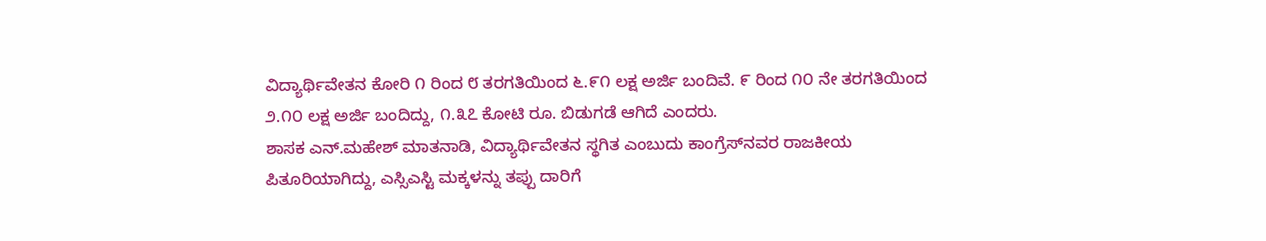ವಿದ್ಯಾರ್ಥಿವೇತನ ಕೋರಿ ೧ ರಿಂದ ೮ ತರಗತಿಯಿಂದ ೬.೯೧ ಲಕ್ಷ ಅರ್ಜಿ ಬಂದಿವೆ. ೯ ರಿಂದ ೧೦ ನೇ ತರಗತಿಯಿಂದ ೨.೧೦ ಲಕ್ಷ ಅರ್ಜಿ ಬಂದಿದ್ದು, ೧.೩೭ ಕೋಟಿ ರೂ. ಬಿಡುಗಡೆ ಆಗಿದೆ ಎಂದರು.
ಶಾಸಕ ಎನ್.ಮಹೇಶ್ ಮಾತನಾಡಿ, ವಿದ್ಯಾರ್ಥಿವೇತನ ಸ್ಥಗಿತ ಎಂಬುದು ಕಾಂಗ್ರೆಸ್‌ನವರ ರಾಜಕೀಯ ಪಿತೂರಿಯಾಗಿದ್ದು, ಎಸ್ಸಿಎಸ್ಟಿ ಮಕ್ಕಳನ್ನು ತಪ್ಪು ದಾರಿಗೆ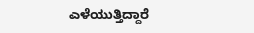ಎಳೆಯುತ್ತಿದ್ದಾರೆ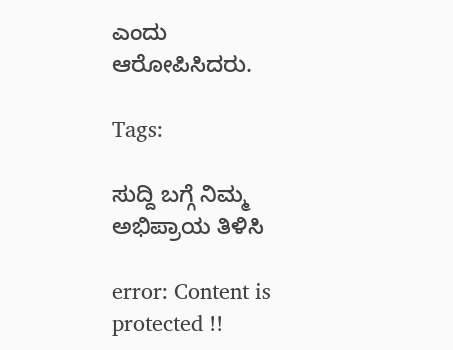ಎಂದು ಆರೋಪಿಸಿದರು.

Tags:

ಸುದ್ದಿ ಬಗ್ಗೆ ನಿಮ್ಮ ಅಭಿಪ್ರಾಯ ತಿಳಿಸಿ

error: Content is protected !!